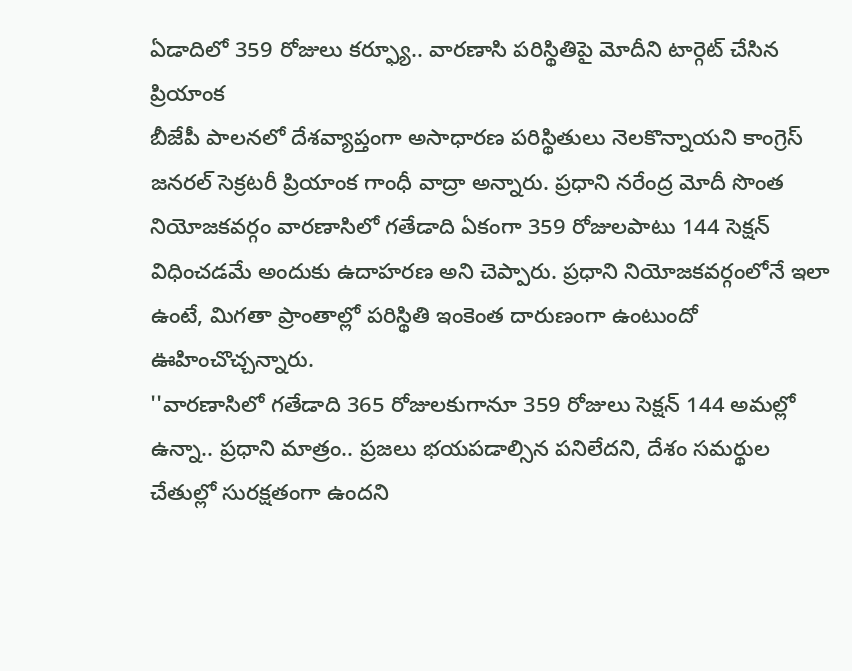ఏడాదిలో 359 రోజులు కర్ఫ్యూ.. వారణాసి పరిస్థితిపై మోదీని టార్గెట్ చేసిన ప్రియాంక
బీజేపీ పాలనలో దేశవ్యాప్తంగా అసాధారణ పరిస్థితులు నెలకొన్నాయని కాంగ్రెస్ జనరల్ సెక్రటరీ ప్రియాంక గాంధీ వాద్రా అన్నారు. ప్రధాని నరేంద్ర మోదీ సొంత నియోజకవర్గం వారణాసిలో గతేడాది ఏకంగా 359 రోజులపాటు 144 సెక్షన్ విధించడమే అందుకు ఉదాహరణ అని చెప్పారు. ప్రధాని నియోజకవర్గంలోనే ఇలా ఉంటే, మిగతా ప్రాంతాల్లో పరిస్థితి ఇంకెంత దారుణంగా ఉంటుందో ఊహించొచ్చన్నారు.
''వారణాసిలో గతేడాది 365 రోజులకుగానూ 359 రోజులు సెక్షన్ 144 అమల్లో ఉన్నా.. ప్రధాని మాత్రం.. ప్రజలు భయపడాల్సిన పనిలేదని, దేశం సమర్థుల చేతుల్లో సురక్షతంగా ఉందని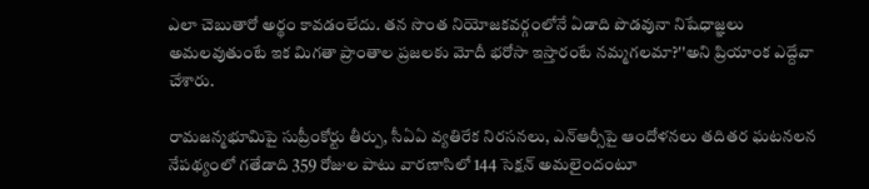ఎలా చెబుతారో అర్థం కావడంలేదు. తన సొంత నియోజకవర్గంలోనే ఏడాది పొడవునా నిషేధాజ్ఞలు అమలవుతుంటే ఇక మిగతా ప్రాంతాల ప్రజలకు మోదీ భరోసా ఇస్తారంటే నమ్మగలమా?''అని ప్రియాంక ఎద్దేవా చేశారు.

రామజన్మభూమిపై సుప్రీంకోర్టు తీర్పు, సీఏఏ వ్యతిరేక నిరసనలు, ఎన్ఆర్సీపై ఆందోళనలు తదితర ఘటనలన నేపథ్యంలో గతేడాది 359 రోజుల పాటు వారణాసిలో 144 సెక్షన్ అమలైందంటూ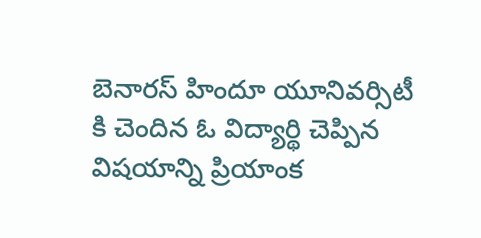బెనారస్ హిందూ యూనివర్సిటీ కి చెందిన ఓ విద్యార్థి చెప్పిన విషయాన్ని ప్రియాంక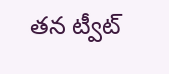తన ట్వీట్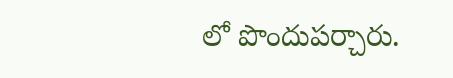లో పొందుపర్చారు.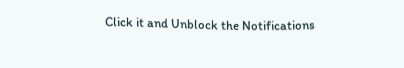Click it and Unblock the Notifications